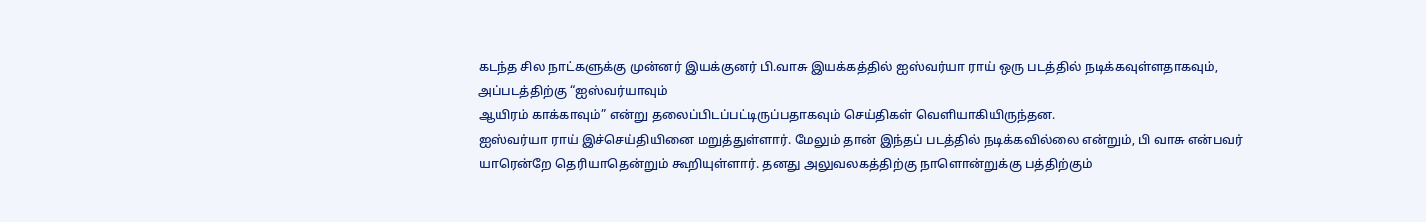கடந்த சில நாட்களுக்கு முன்னர் இயக்குனர் பி.வாசு இயக்கத்தில் ஐஸ்வர்யா ராய் ஒரு படத்தில் நடிக்கவுள்ளதாகவும், அப்படத்திற்கு “ஐஸ்வர்யாவும்
ஆயிரம் காக்காவும்” என்று தலைப்பிடப்பட்டிருப்பதாகவும் செய்திகள் வெளியாகியிருந்தன.
ஐஸ்வர்யா ராய் இச்செய்தியினை மறுத்துள்ளார். மேலும் தான் இந்தப் படத்தில் நடிக்கவில்லை என்றும், பி வாசு என்பவர் யாரென்றே தெரியாதென்றும் கூறியுள்ளார். தனது அலுவலகத்திற்கு நாளொன்றுக்கு பத்திற்கும்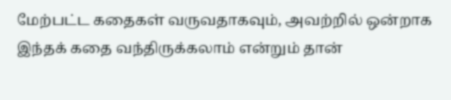மேற்பட்ட கதைகள் வருவதாகவும், அவற்றில் ஒன்றாக இந்தக் கதை வந்திருக்கலாம் என்றும் தான்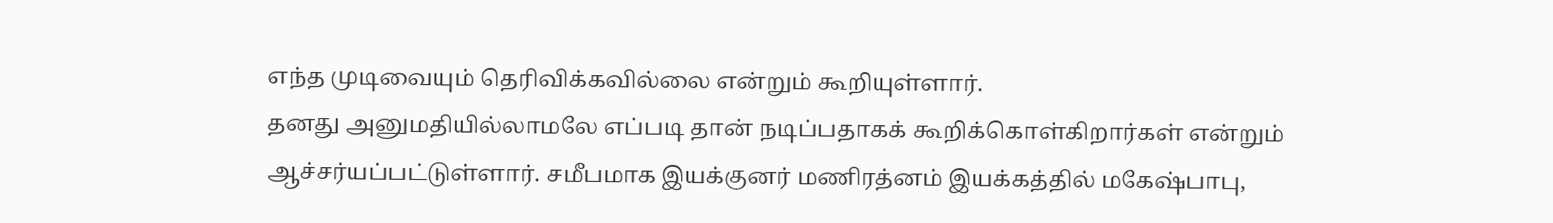எந்த முடிவையும் தெரிவிக்கவில்லை என்றும் கூறியுள்ளார்.
தனது அனுமதியில்லாமலே எப்படி தான் நடிப்பதாகக் கூறிக்கொள்கிறார்கள் என்றும் ஆச்சர்யப்பட்டுள்ளார். சமீபமாக இயக்குனர் மணிரத்னம் இயக்கத்தில் மகேஷ்பாபு,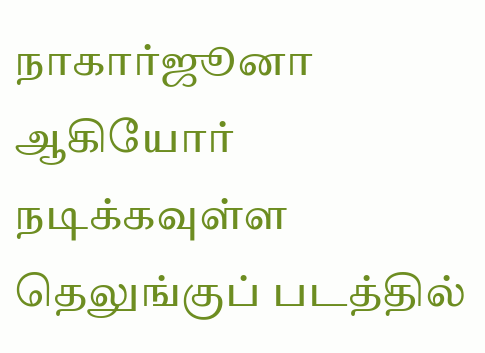நாகார்ஜூனா ஆகியோர் நடிக்கவுள்ள தெலுங்குப் படத்தில்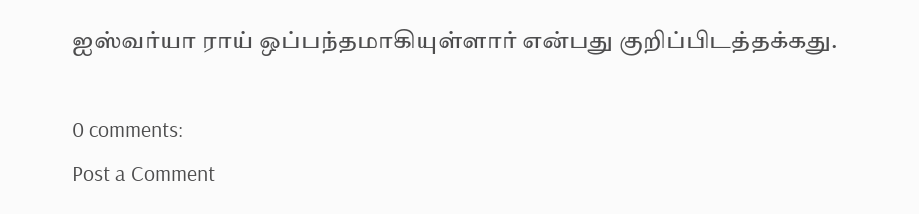ஐஸ்வர்யா ராய் ஒப்பந்தமாகியுள்ளார் என்பது குறிப்பிடத்தக்கது.

0 comments:
Post a Comment